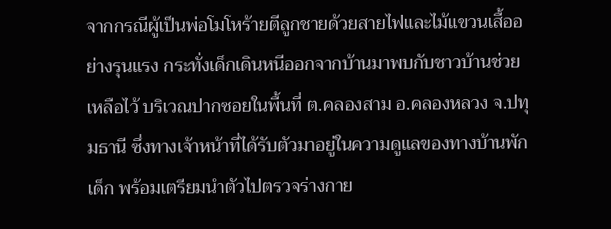จากกรณีผู้เป็นพ่อโมโหร้ายตีลูกชายด้วยสายไฟและไม้แขวนเสื้ออย่างรุนแรง กระทั่งเด็กเดินหนีออกจากบ้านมาพบกับชาวบ้านช่วยเหลือไว้ บริเวณปากซอยในพื้นที่ ต.คลองสาม อ.คลองหลวง จ.ปทุมธานี ซึ่งทางเจ้าหน้าที่ได้รับตัวมาอยู่ในความดูแลของทางบ้านพักเด็ก พร้อมเตรียมนำตัวไปตรวจร่างกาย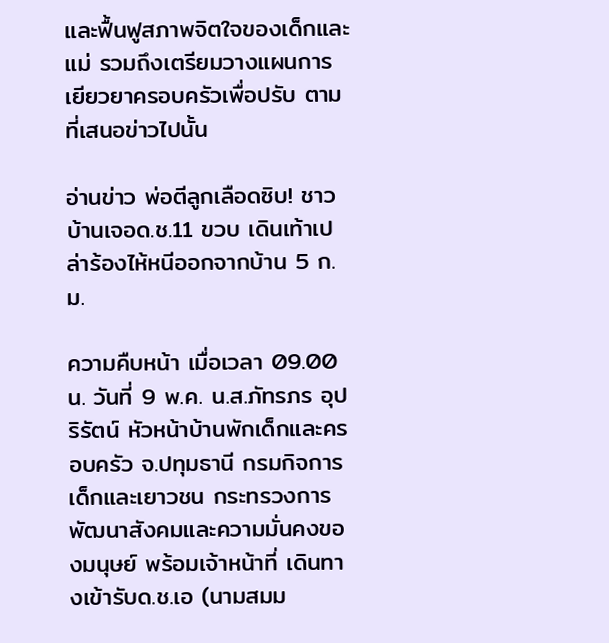และฟื้นฟูสภาพจิตใจของเด็กและแม่ รวมถึงเตรียมวางแผนการเยียวยาครอบครัวเพื่อปรับ ตามที่เสนอข่าวไปนั้น

อ่านข่าว พ่อตีลูกเลือดซิบ! ชาวบ้านเจอด.ช.11 ขวบ เดินเท้าเปล่าร้องไห้หนีออกจากบ้าน 5 ก.ม.

ความคืบหน้า เมื่อเวลา 09.00 น. วันที่ 9 พ.ค. น.ส.ภัทรภร อุปริรัตน์ หัวหน้าบ้านพักเด็กและครอบครัว จ.ปทุมธานี กรมกิจการเด็กและเยาวชน กระทรวงการพัฒนาสังคมและความมั่นคงของมนุษย์ พร้อมเจ้าหน้าที่ เดินทางเข้ารับด.ช.เอ (นามสมม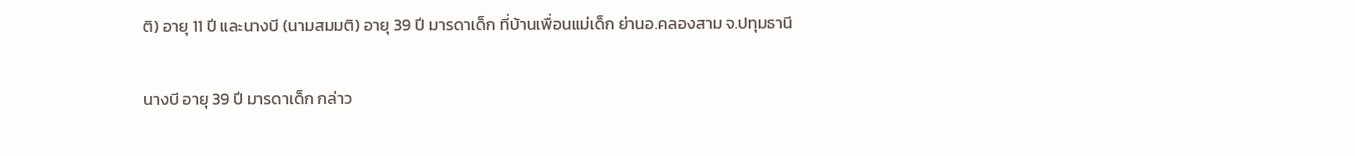ติ) อายุ 11 ปี และนางบี (นามสมมติ) อายุ 39 ปี มารดาเด็ก ที่บ้านเพื่อนแม่เด็ก ย่านอ.คลองสาม จ.ปทุมธานี

นางบี อายุ 39 ปี มารดาเด็ก กล่าว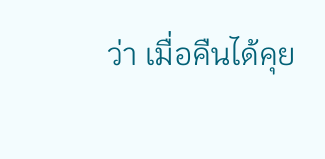ว่า เมื่อคืนได้คุย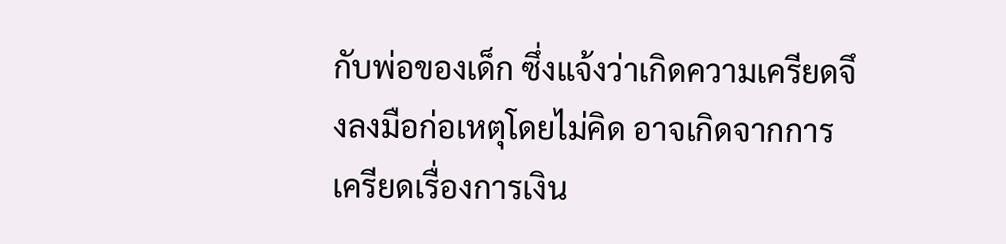กับพ่อของเด็ก ซึ่งแจ้งว่าเกิดความเครียดจึงลงมือก่อเหตุโดยไม่คิด อาจเกิดจากการเครียดเรื่องการเงิน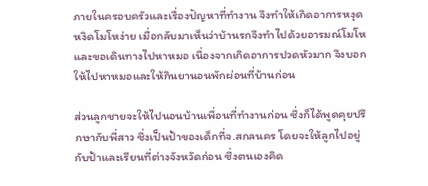ภายในครอบครัวและเรื่องปัญหาที่ทำงาน จึงทำให้เกิดอาการหงุดหงิดโมโหง่าย เมื่อกลับมาเห็นว่าบ้านรกจึงทำไปด้วยอารมณ์โมโห และขอเดินทางไปหาหมอ เนื่องจากเกิดอาการปวดหัวมาก จึงบอกให้ไปหาหมอและให้กินยานอนพักผ่อนที่บ้านก่อน

ส่วนลูกชายจะให้ไปนอนบ้านเพื่อนที่ทำงานก่อน ซึ่งก็ได้พูดคุยปรึกษากับพี่สาว ซึ่งเป็นป้าของเด็กที่จ.สกลนคร โดยจะให้ลูกไปอยู่กับป้าและเรียนที่ต่างจังหวัดก่อน ซึ่งตนเองคิด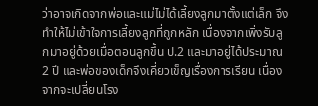ว่าอาจเกิดจากพ่อและแม่ไม่ได้เลี้ยงลูกมาตั้งแต่เล็ก จึงทำให้ไม่เข้าใจการเลี้ยงลูกที่ถูกหลัก เนื่องจากเพิ่งรับลูกมาอยู่ด้วยเมื่อตอนลูกขึ้น ป.2 และมาอยู่ได้ประมาณ 2 ปี และพ่อของเด็กจึงเคี่ยวเข็ญเรื่องการเรียน เนื่องจากจะเปลี่ยนโรง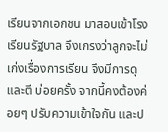เรียนจากเอกชน มาสอบเข้าโรงเรียนรัฐบาล จึงเกรงว่าลูกจะไม่เก่งเรื่องการเรียน จึงมีการดุและตี บ่อยครั้ง จากนี้คงต้องค่อยๆ ปรับความเข้าใจกัน และป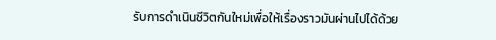รับการดำเนินชีวิตกันใหม่เพื่อให้เรื่องราวมันผ่านไปได้ด้วย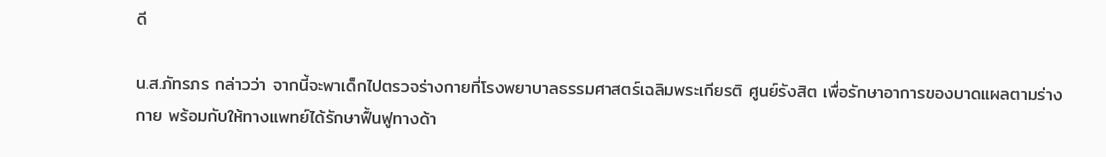ดี

น.ส.ภัทรภร กล่าวว่า จากนี้จะพาเด็กไปตรวจร่างกายที่โรงพยาบาลธรรมศาสตร์เฉลิมพระเกียรติ ศูนย์รังสิต เพื่อรักษาอาการของบาดแผลตามร่างกาย พร้อมกับให้ทางแพทย์ได้รักษาฟื้นฟูทางด้า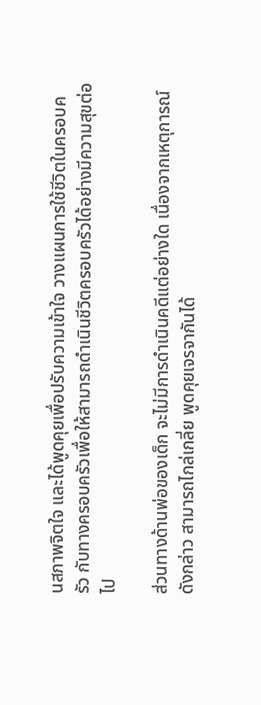นสภาพจิตใจ และได้พูดคุยเพื่อปรับความเข้าใจ วางแผนการใช้ชีวิตในครอบครัว กับทางครอบครัวเพื่อให้สามารถดำเนินชีวิตครอบครัวได้อย่างมีความสุขต่อไป

ส่วนทางด้านพ่อของเด็ก จะไม่มีการดำเนินคดีแต่อย่างใด เนื่องจากเหตุการณ์ดังกล่าว สามารถไกล่เกลี่ย พูดคุยเจรจากันได้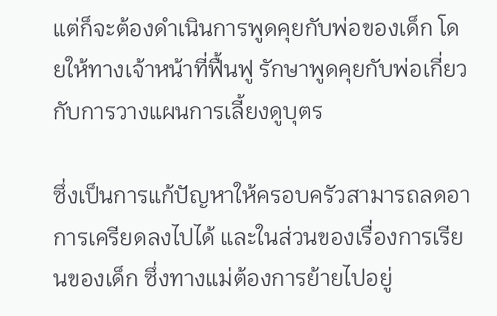แต่ก็จะต้องดำเนินการพูดคุยกับพ่อของเด็ก โดยให้ทางเจ้าหน้าที่ฟื้นฟู รักษาพูดคุยกับพ่อเกี่ยวกับการวางแผนการเลี้ยงดูบุตร

ซึ่งเป็นการแก้ปัญหาให้ครอบครัวสามารถลดอาการเครียดลงไปได้ และในส่วนของเรื่องการเรียนของเด็ก ซึ่งทางแม่ต้องการย้ายไปอยู่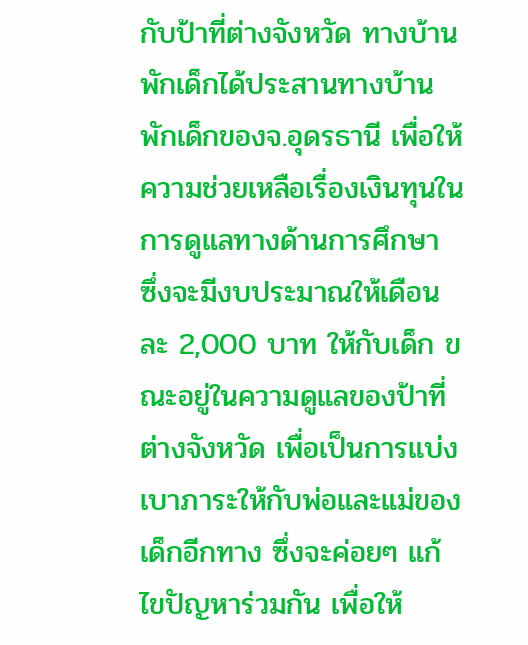กับป้าที่ต่างจังหวัด ทางบ้านพักเด็กได้ประสานทางบ้านพักเด็กของจ.อุดรธานี เพื่อให้ความช่วยเหลือเรื่องเงินทุนในการดูแลทางด้านการศึกษา ซึ่งจะมีงบประมาณให้เดือนละ 2,000 บาท ให้กับเด็ก ขณะอยู่ในความดูแลของป้าที่ต่างจังหวัด เพื่อเป็นการแบ่งเบาภาระให้กับพ่อและแม่ของเด็กอีกทาง ซึ่งจะค่อยๆ แก้ไขปัญหาร่วมกัน เพื่อให้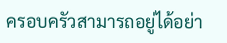ครอบครัวสามารถอยู่ได้อย่า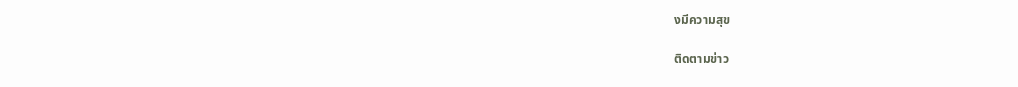งมีความสุข

ติดตามข่าว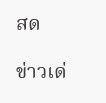สด

ข่าวเด่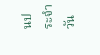นประจำวัน